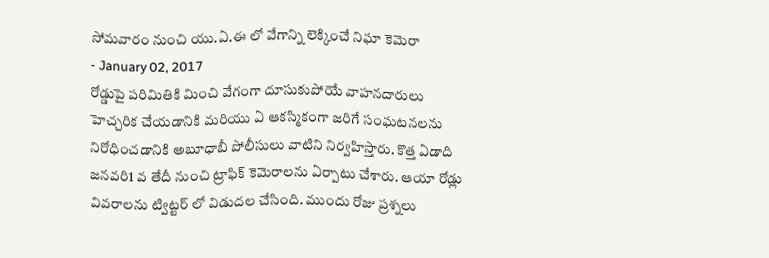సోమవారం నుంచి యు.ఏ.ఈ లో వేగాన్ని లెక్కించే నిఘా కెమెరా
- January 02, 2017
రోడ్డుపై పరిమితికి మించి వేగంగా దూసుకుపోయే వాహనదారులు హెచ్చరిక చేయడానికి మరియు ఏ ఆకస్మికంగా జరిగే సంఘటనలను నిరోధించడానికి అబూధాబీ పోలీసులు వాటిని నిర్వహిస్తారు. కొత్త ఏడాది జనవరి1 వ తేదీ నుంచి ట్రాఫిక్ కెమెరాలను ఏర్పాటు చేశారు. ఆయా రోడ్లు వివరాలను ట్విట్టర్ లో విడుదల చేసింది. ముందు రోజు ప్రశ్నలు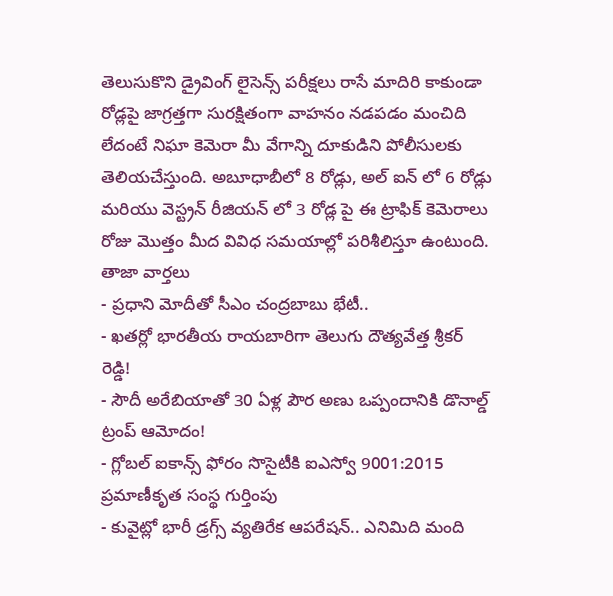తెలుసుకొని డ్రైవింగ్ లైసెన్స్ పరీక్షలు రాసే మాదిరి కాకుండా రోడ్లపై జాగ్రత్తగా సురక్షితంగా వాహనం నడపడం మంచిది లేదంటే నిఘా కెమెరా మీ వేగాన్ని దూకుడిని పోలీసులకు తెలియచేస్తుంది. అబూధాబీలో 8 రోడ్లు, అల్ ఐన్ లో 6 రోడ్లు మరియు వెస్ట్రన్ రీజియన్ లో 3 రోడ్ల పై ఈ ట్రాఫిక్ కెమెరాలు రోజు మొత్తం మీద వివిధ సమయాల్లో పరిశీలిస్తూ ఉంటుంది.
తాజా వార్తలు
- ప్రధాని మోదీతో సీఎం చంద్రబాబు భేటీ..
- ఖతర్లో భారతీయ రాయబారిగా తెలుగు దౌత్యవేత్త శ్రీకర్ రెడ్డి!
- సౌదీ అరేబియాతో 30 ఏళ్ల పౌర అణు ఒప్పందానికి డొనాల్డ్ ట్రంప్ ఆమోదం!
- గ్లోబల్ ఐకాన్స్ ఫోరం సొసైటీకి ఐఎస్వో 9001:2015 ప్రమాణీకృత సంస్థ గుర్తింపు
- కువైట్లో భారీ డ్రగ్స్ వ్యతిరేక ఆపరేషన్.. ఎనిమిది మంది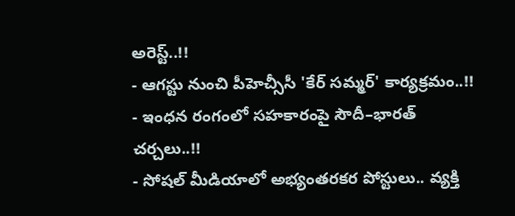అరెస్ట్..!!
- ఆగస్టు నుంచి పీహెచ్సీసీ 'కేర్ సమ్మర్' కార్యక్రమం..!!
- ఇంధన రంగంలో సహకారంపై సౌదీ–భారత్ చర్చలు..!!
- సోషల్ మీడియాలో అభ్యంతరకర పోస్టులు.. వ్యక్తి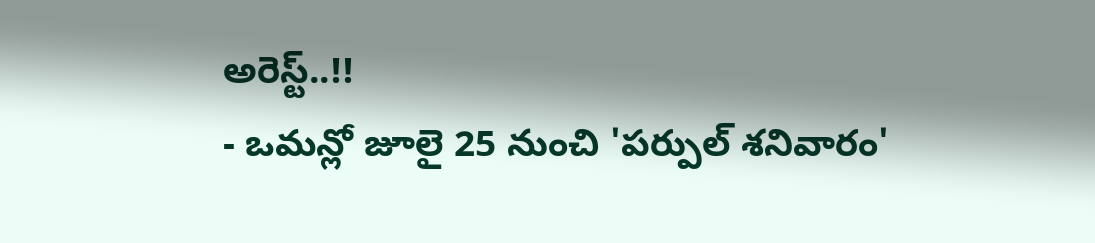అరెస్ట్..!!
- ఒమన్లో జూలై 25 నుంచి 'పర్పుల్ శనివారం'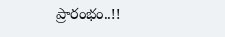ప్రారంభం..!!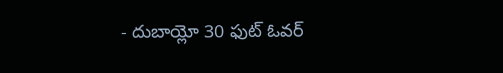- దుబాయ్లో 30 ఫుట్ ఓవర్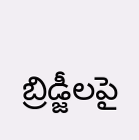బ్రిడ్జీలపై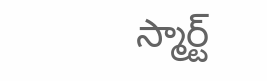స్మార్ట్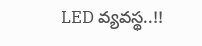LED వ్యవస్థ..!!